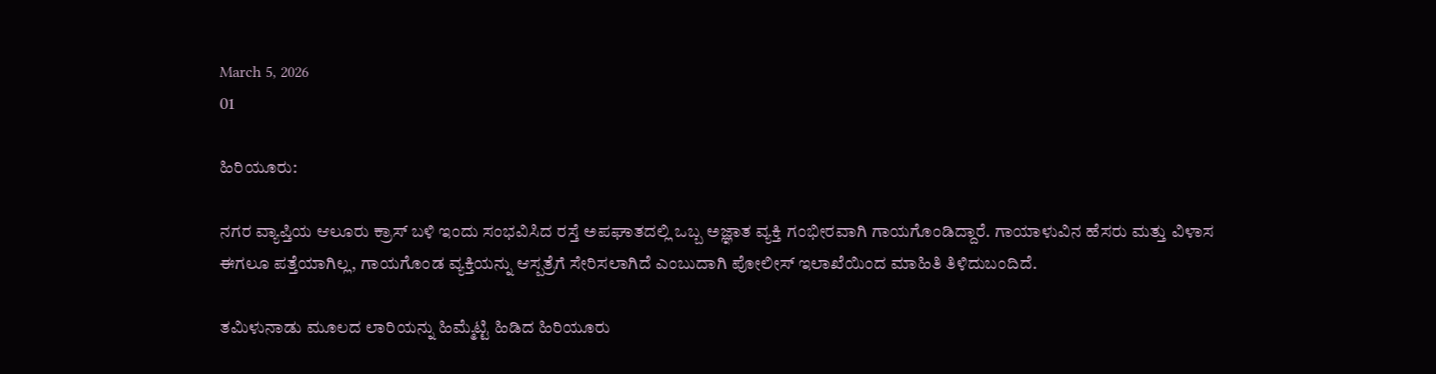March 5, 2026
01

ಹಿರಿಯೂರು:

ನಗರ ವ್ಯಾಪ್ತಿಯ ಆಲೂರು ಕ್ರಾಸ್ ಬಳಿ ಇಂದು ಸಂಭವಿಸಿದ ರಸ್ತೆ ಅಪಘಾತದಲ್ಲಿ ಒಬ್ಬ ಅಜ್ಞಾತ ವ್ಯಕ್ತಿ ಗಂಭೀರವಾಗಿ ಗಾಯಗೊಂಡಿದ್ದಾರೆ. ಗಾಯಾಳುವಿನ ಹೆಸರು ಮತ್ತು ವಿಳಾಸ ಈಗಲೂ ಪತ್ತೆಯಾಗಿಲ್ಲ, ಗಾಯಗೊಂಡ ವ್ಯಕ್ತಿಯನ್ನು ಆಸ್ಪತ್ರೆಗೆ ಸೇರಿಸಲಾಗಿದೆ ಎಂಬುದಾಗಿ ಪೋಲೀಸ್ ಇಲಾಖೆಯಿಂದ ಮಾಹಿತಿ ತಿಳಿದುಬಂದಿದೆ.

ತಮಿಳುನಾಡು ಮೂಲದ ಲಾರಿಯನ್ನು ಹಿಮ್ಮೆಟ್ಟಿ ಹಿಡಿದ ಹಿರಿಯೂರು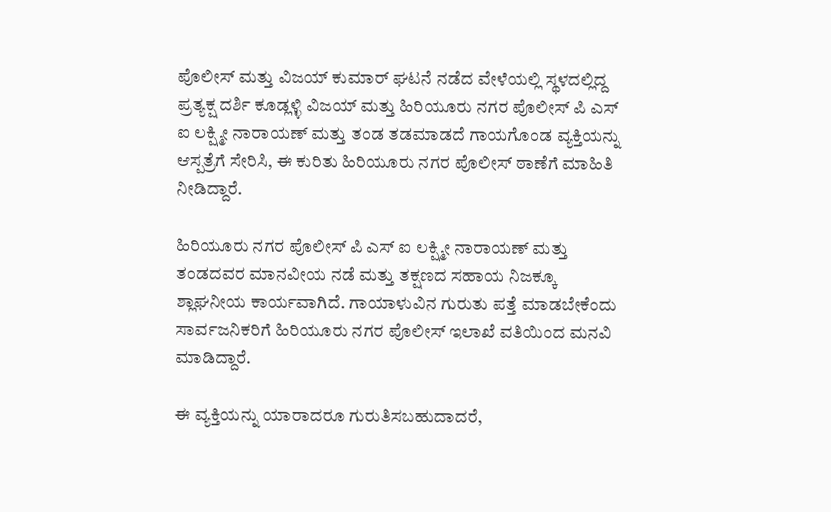ಪೊಲೀಸ್ ಮತ್ತು ವಿಜಯ್ ಕುಮಾರ್ ಘಟನೆ ನಡೆದ ವೇಳೆಯಲ್ಲಿ ಸ್ಥಳದಲ್ಲಿದ್ದ ಪ್ರತ್ಯಕ್ಷ ದರ್ಶಿ ಕೂಡ್ಲಳ್ಳಿ ವಿಜಯ್ ಮತ್ತು ಹಿರಿಯೂರು ನಗರ ಪೊಲೀಸ್ ಪಿ ಎಸ್ ಐ ಲಕ್ಷ್ಮೀ ನಾರಾಯಣ್ ಮತ್ತು ತಂಡ ತಡಮಾಡದೆ ಗಾಯಗೊಂಡ ವ್ಯಕ್ತಿಯನ್ನು ಆಸ್ಪತ್ರೆಗೆ ಸೇರಿಸಿ, ಈ ಕುರಿತು ಹಿರಿಯೂರು ನಗರ ಪೊಲೀಸ್ ಠಾಣೆಗೆ ಮಾಹಿತಿ ನೀಡಿದ್ದಾರೆ.

ಹಿರಿಯೂರು ನಗರ ಪೊಲೀಸ್ ಪಿ ಎಸ್ ಐ ಲಕ್ಷ್ಮೀ ನಾರಾಯಣ್ ಮತ್ತು ತಂಡದವರ ಮಾನವೀಯ ನಡೆ ಮತ್ತು ತಕ್ಷಣದ ಸಹಾಯ ನಿಜಕ್ಕೂ  ಶ್ಲಾಘನೀಯ ಕಾರ್ಯವಾಗಿದೆ. ಗಾಯಾಳುವಿನ ಗುರುತು ಪತ್ತೆ ಮಾಡಬೇಕೆಂದು ಸಾರ್ವಜನಿಕರಿಗೆ ಹಿರಿಯೂರು ನಗರ ಪೊಲೀಸ್ ಇಲಾಖೆ ವತಿಯಿಂದ ಮನವಿ ಮಾಡಿದ್ದಾರೆ.

ಈ ವ್ಯಕ್ತಿಯನ್ನು ಯಾರಾದರೂ ಗುರುತಿಸಬಹುದಾದರೆ,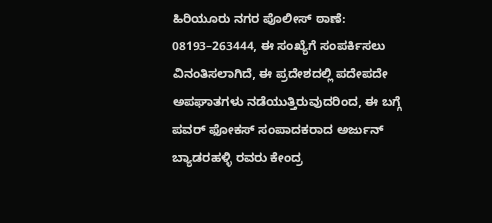ಹಿರಿಯೂರು ನಗರ ಪೊಲೀಸ್ ಠಾಣೆ: 08193–263444, ಈ ಸಂಖ್ಯೆಗೆ ಸಂಪರ್ಕಿಸಲು ವಿನಂತಿಸಲಾಗಿದೆ, ಈ ಪ್ರದೇಶದಲ್ಲಿ ಪದೇಪದೇ ಅಪಘಾತಗಳು ನಡೆಯುತ್ತಿರುವುದರಿಂದ, ಈ ಬಗ್ಗೆ ಪವರ್ ಫೋಕಸ್ ಸಂಪಾದಕರಾದ ಅರ್ಜುನ್ ಬ್ಯಾಡರಹಳ್ಳಿ ರವರು ಕೇಂದ್ರ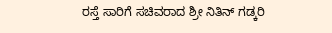ರಸ್ತೆ ಸಾರಿಗೆ ಸಚಿವರಾದ ಶ್ರೀ ನಿತಿನ್ ಗಡ್ಕರಿ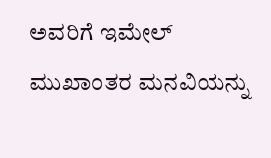ಅವರಿಗೆ ಇಮೇಲ್ ಮುಖಾಂತರ ಮನವಿಯನ್ನು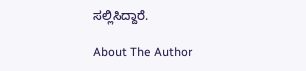ಸಲ್ಲಿಸಿದ್ದಾರೆ.

About The Author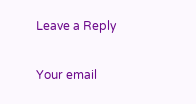Leave a Reply

Your email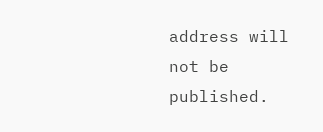address will not be published.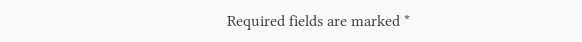Required fields are marked *